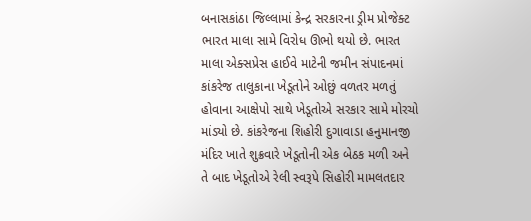બનાસકાંઠા જિલ્લામાં કેન્દ્ર સરકારના ડ્રીમ પ્રોજેક્ટ ભારત માલા સામે વિરોધ ઊભો થયો છે. ભારત માલા એક્સપ્રેસ હાઈવે માટેની જમીન સંપાદનમાં કાંકરેજ તાલુકાના ખેડૂતોને ઓછું વળતર મળતું હોવાના આક્ષેપો સાથે ખેડૂતોએ સરકાર સામે મોરચો માંડ્યો છે. કાંકરેજના શિહોરી દુગાવાડા હનુમાનજી મંદિર ખાતે શુક્રવારે ખેડૂતોની એક બેઠક મળી અને તે બાદ ખેડૂતોએ રેલી સ્વરૂપે સિહોરી મામલતદાર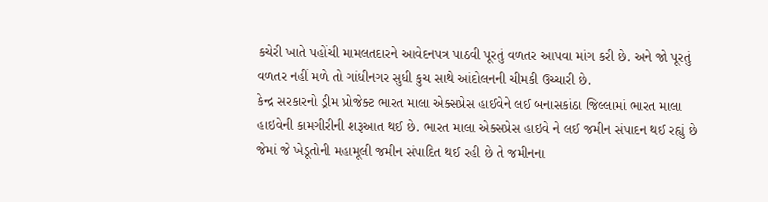કચેરી ખાતે પહોંચી મામલતદારને આવેદનપત્ર પાઠવી પૂરતું વળતર આપવા માંગ કરી છે. અને જો પૂરતું વળતર નહીં મળે તો ગાંધીનગર સુધી કુચ સાથે આંદોલનની ચીમકી ઉચ્ચારી છે.
કેન્દ્ર સરકારનો ડ્રીમ પ્રોજેક્ટ ભારત માલા એક્સપ્રેસ હાઈવેને લઈ બનાસકાંઠા જિલ્લામાં ભારત માલા હાઇવેની કામગીરીની શરૂઆત થઈ છે. ભારત માલા એક્સપ્રેસ હાઇવે ને લઈ જમીન સંપાદન થઈ રહ્યું છે જેમાં જે ખેડૂતોની મહામૂલી જમીન સંપાદિત થઈ રહી છે તે જમીનના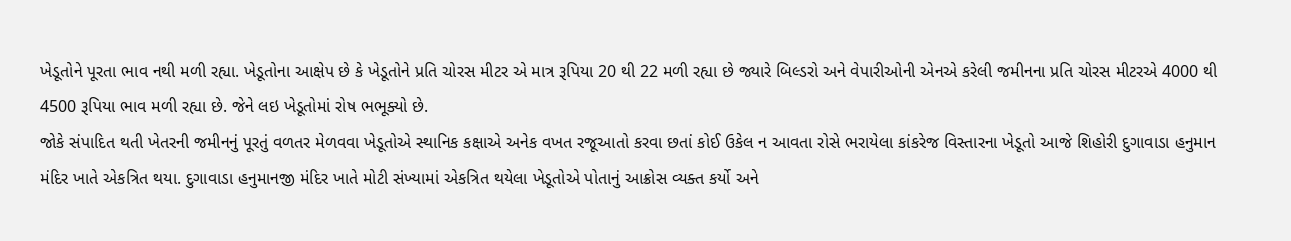ખેડૂતોને પૂરતા ભાવ નથી મળી રહ્યા. ખેડૂતોના આક્ષેપ છે કે ખેડૂતોને પ્રતિ ચોરસ મીટર એ માત્ર રૂપિયા 20 થી 22 મળી રહ્યા છે જ્યારે બિલ્ડરો અને વેપારીઓની એનએ કરેલી જમીનના પ્રતિ ચોરસ મીટરએ 4000 થી 4500 રૂપિયા ભાવ મળી રહ્યા છે. જેને લઇ ખેડૂતોમાં રોષ ભભૂક્યો છે.
જોકે સંપાદિત થતી ખેતરની જમીનનું પૂરતું વળતર મેળવવા ખેડૂતોએ સ્થાનિક કક્ષાએ અનેક વખત રજૂઆતો કરવા છતાં કોઈ ઉકેલ ન આવતા રોસે ભરાયેલા કાંકરેજ વિસ્તારના ખેડૂતો આજે શિહોરી દુગાવાડા હનુમાન મંદિર ખાતે એકત્રિત થયા. દુગાવાડા હનુમાનજી મંદિર ખાતે મોટી સંખ્યામાં એકત્રિત થયેલા ખેડૂતોએ પોતાનું આક્રોસ વ્યક્ત કર્યો અને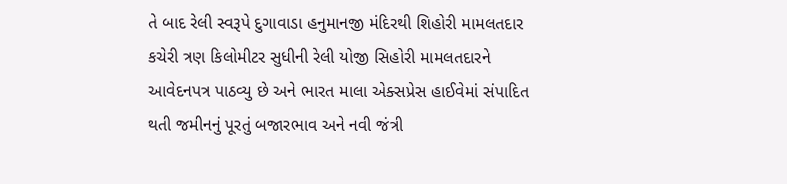તે બાદ રેલી સ્વરૂપે દુગાવાડા હનુમાનજી મંદિરથી શિહોરી મામલતદાર કચેરી ત્રણ કિલોમીટર સુધીની રેલી યોજી સિહોરી મામલતદારને આવેદનપત્ર પાઠવ્યુ છે અને ભારત માલા એક્સપ્રેસ હાઈવેમાં સંપાદિત થતી જમીનનું પૂરતું બજારભાવ અને નવી જંત્રી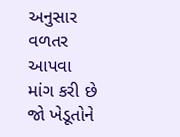અનુસાર વળતર આપવા માંગ કરી છે જો ખેડૂતોને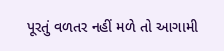પૂરતું વળતર નહીં મળે તો આગામી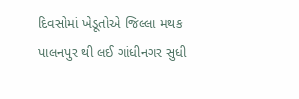દિવસોમાં ખેડૂતોએ જિલ્લા મથક પાલનપુર થી લઈ ગાંધીનગર સુધી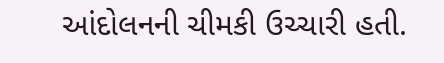આંદોલનની ચીમકી ઉચ્ચારી હતી.